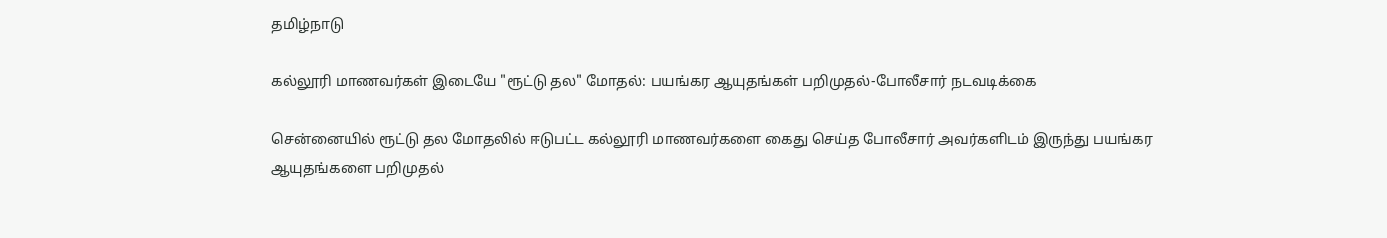தமிழ்நாடு

கல்லூரி மாணவர்கள் இடையே "ரூட்டு தல" மோதல்: பயங்கர ஆயுதங்கள் பறிமுதல்-போலீசார் நடவடிக்கை

சென்னையில் ரூட்டு தல மோதலில் ஈடுபட்ட கல்லூரி மாணவர்களை கைது செய்த போலீசார் அவர்களிடம் இருந்து பயங்கர ஆயுதங்களை பறிமுதல்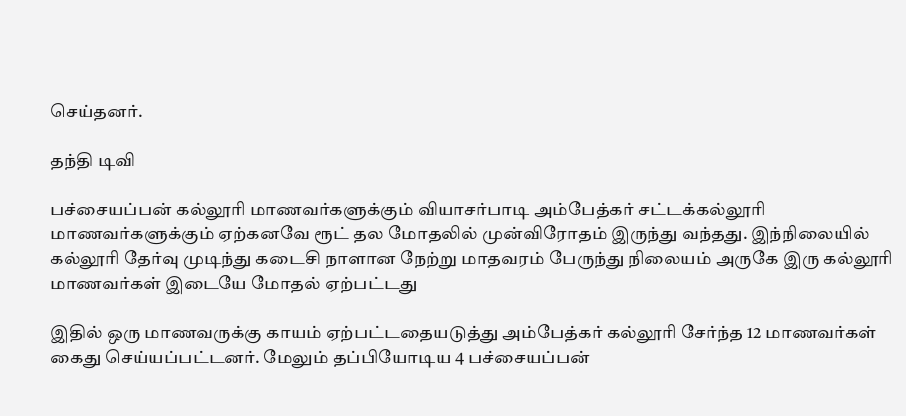செய்தனர்.

தந்தி டிவி

பச்சையப்பன் கல்லூரி மாணவர்களுக்கும் வியாசர்பாடி அம்பேத்கர் சட்டக்கல்லூரி மாணவர்களுக்கும் ஏற்கனவே ரூட் தல மோதலில் முன்விரோதம் இருந்து வந்தது. இந்நிலையில் கல்லூரி தேர்வு முடிந்து கடைசி நாளான நேற்று மாதவரம் பேருந்து நிலையம் அருகே இரு கல்லூரி மாணவர்கள் இடையே மோதல் ஏற்பட்டது

இதில் ஒரு மாணவருக்கு காயம் ஏற்பட்டதையடுத்து அம்பேத்கர் கல்லூரி சேர்ந்த 12 மாணவர்கள் கைது செய்யப்பட்டனர். மேலும் தப்பியோடிய 4 பச்சையப்பன்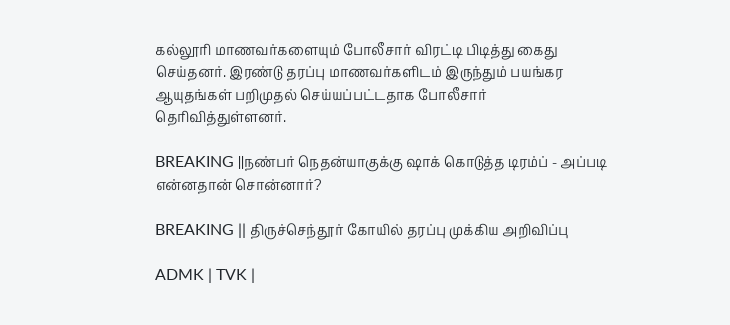கல்லூரி மாணவர்களையும் போலீசார் விரட்டி பிடித்து கைது செய்தனர். இரண்டு தரப்பு மாணவர்களிடம் இருந்தும் பயங்கர ஆயுதங்கள் பறிமுதல் செய்யப்பட்டதாக போலீசார் தெரிவித்துள்ளனர்.

BREAKING ||நண்பர் நெதன்யாகுக்கு ஷாக் கொடுத்த டிரம்ப் - அப்படி என்னதான் சொன்னார்?

BREAKING || திருச்செந்தூர் கோயில் தரப்பு முக்கிய அறிவிப்பு

ADMK | TVK |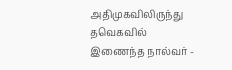அதிமுகவிலிருந்து தவெகவில் இணைந்த நால்வர் -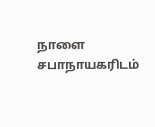நாளை சபாநாயகரிடம்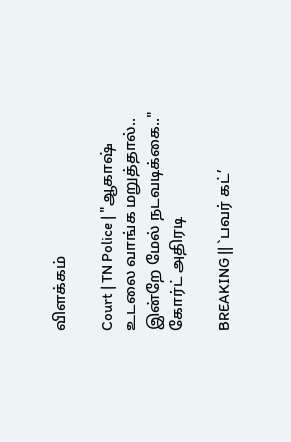விளக்கம்

Court | TN Police | "ஆகாஷ் உடலை வாங்க மறுத்தால்.. இன்றே மேல் நடவடிக்கை.." கோர்ட் அதிரடி

BREAKING || `பவர் கட்’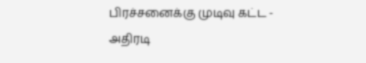பிரச்சனைக்கு முடிவு கட்ட - அதிரடி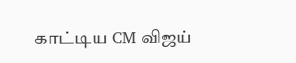காட்டிய CM விஜய்